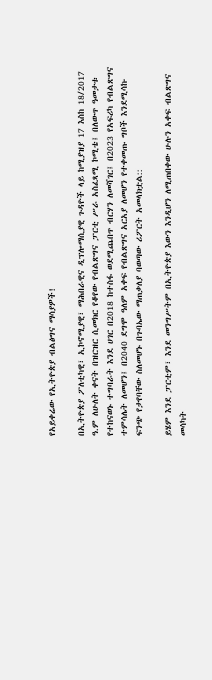የአይቀሬው የኢትዮጵያ ብልፅግና ማሳያዎች!

በኢትዮጵያ ፖለቲካዊ፣ ኢኮኖሚያዊ፣ ማሕበራዊና ዲፕሎማሲያዊ ጉዳዮች ላይ ከሚያዝያ 17 እስከ 18/2017 ዓ.ም ለሁለት ቀናት በዝርዝር ሲመክር የቆየው የብልጽግና ፓርቲ ሥራ አስፈጻሚ ኮሚቴ፤ በለውጥ ዓመታቱ የተከናወኑ ተግባራት እንደ ሀገር በ2018 ከተስፋ ወደሚጨበጥ ብርሃን ለመሻገር፤ በ2023 የአፍሪካ የብልጽግና ተምሳሌት ለመሆን፤ በ2040 ደግሞ ዓለም አቀፍ የብልጽግና አርአያ ለመሆን የተቀመጡ ግቦች እንደሚሳኩ ፍንጭ የታየባቸው ስለመሆኑ በጉባኤው ማጠቃለያ ባወጣው ሪፖርት አመላክቷል::

ይሄም እንደ ፓርቲም፣ እንደ መንግሥትም በኢትዮጵያ እውን እንዲሆን ለሚጠበቀው ሁሉን አቀፍ ብልጽግና መሳካት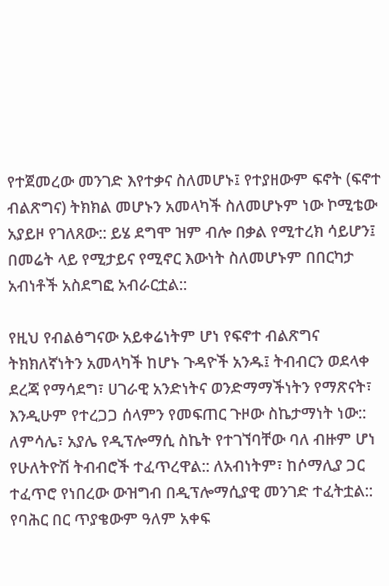የተጀመረው መንገድ እየተቃና ስለመሆኑ፤ የተያዘውም ፍኖት (ፍኖተ ብልጽግና) ትክክል መሆኑን አመላካች ስለመሆኑም ነው ኮሚቴው አያይዞ የገለጸው:: ይሄ ደግሞ ዝም ብሎ በቃል የሚተረክ ሳይሆን፤ በመሬት ላይ የሚታይና የሚኖር እውነት ስለመሆኑም በበርካታ አብነቶች አስደግፎ አብራርቷል::

የዚህ የብልፅግናው አይቀሬነትም ሆነ የፍኖተ ብልጽግና ትክክለኛነትን አመላካች ከሆኑ ጉዳዮች አንዱ፤ ትብብርን ወደላቀ ደረጃ የማሳደግ፣ ሀገራዊ አንድነትና ወንድማማችነትን የማጽናት፣ እንዲሁም የተረጋጋ ሰላምን የመፍጠር ጉዞው ስኬታማነት ነው:: ለምሳሌ፣ አያሌ የዲፕሎማሲ ስኬት የተገኘባቸው ባለ ብዙም ሆነ የሁለትዮሽ ትብብሮች ተፈጥረዋል:: ለአብነትም፣ ከሶማሊያ ጋር ተፈጥሮ የነበረው ውዝግብ በዲፕሎማሲያዊ መንገድ ተፈትቷል:: የባሕር በር ጥያቄውም ዓለም አቀፍ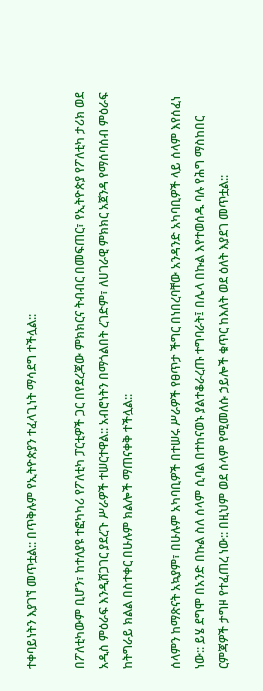ተቀባይነትን እያገኘ መጥቷል:: በጥቅሉም የኢትዮጵያን ተፈላጊነት ማሳደግ ተችሏል::

በፖለቲካውም ቢሆን፣ ከተለያዩ ተፎካካሪ የፖለቲካ ፓርቲዎች ጋር በየደረጃው ምክክርና ትብብር በመፍጠር፣ የኢትዮጵያ የፖለቲካ ታሪክ ወደ አዲስ ምዕራፍ እንዲሸጋገር ያደረጉ ሥራዎች ተሠርተዋል:: አብሮነትን በማጎልበት ረገድም፣ ለሀገራዊ ምክክር አጀንዳ የማሰባሰብ ምዕራፍ ከትግራይ ክልል በስተቀር በሁሉም ክልሎች ማጠናቀቅ ተችሏል::

ሰላምን ከማጽናት አኳያም፣ በሁሉም አካባቢዎች በተሠሩ ሥራዎች የፀጥታ ችግር በነበረባቸው አንዳንድ አካባቢዎች ላይ ሰላም እየሰፈነ ነው:: ይሄ ደግሞ በአንድ በኩል ስለ ሰላም ሲባል በተከናወኑ ያልተቆራረጡ ተግባራት፤ በሌላ በኩል እየተወሰዱ ባሉ የሕግ ማስከበር ርምጃዎች ታግዞ የተፈጠረ ነው:: በዚህም ወደ ሰላም የሚመለሱ ኃይሎች ቁጥር ከእለት ወደ ዕለት እያደገ መጥቷል::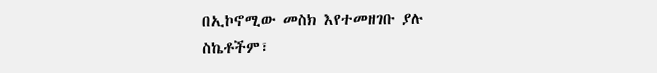በኢኮኖሚው መስክ እየተመዘገቡ ያሉ ስኬቶችም፣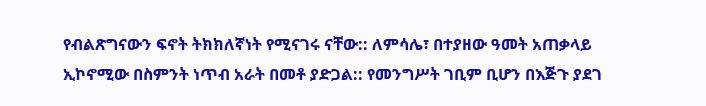የብልጽግናውን ፍኖት ትክክለኛነት የሚናገሩ ናቸው:: ለምሳሌ፣ በተያዘው ዓመት አጠቃላይ ኢኮኖሚው በስምንት ነጥብ አራት በመቶ ያድጋል:: የመንግሥት ገቢም ቢሆን በእጅጉ ያደገ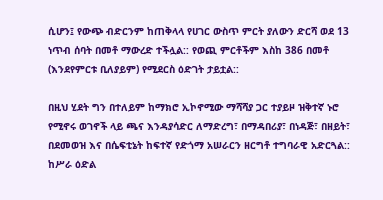ሲሆን፤ የውጭ ብድርንም ከጠቅላላ የሀገር ውስጥ ምርት ያለውን ድርሻ ወደ 13 ነጥብ ሰባት በመቶ ማውረድ ተችሏል:: የወጪ ምርቶችም እስከ 386 በመቶ (እንደየምርቱ ቢለያይም) የሚደርስ ዕድገት ታይቷል::

በዚህ ሂደት ግን በተለይም ከማክሮ ኢኮኖሚው ማሻሻያ ጋር ተያይዞ ዝቅተኛ ኑሮ የሚኖሩ ወገኖች ላይ ጫና እንዳያሳድር ለማድረግ፣ በማዳበሪያ፣ በነዳጅ፣ በዘይት፣ በደመወዝ እና በሴፍቲኔት ከፍተኛ የድጎማ አሠራርን ዘርግቶ ተግባራዊ አድርጓል:: ከሥራ ዕድል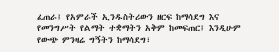ፈጠራ፤ የአምራች ኢንዱስትሪውን ዘርፍ ከማሳደግ እና የመንግሥት የልማት ተቋማትን አቅም ከመፍጠር፤ እንዲሁም የውጭ ምንዛሬ ግኝትን ከማሳደግ፣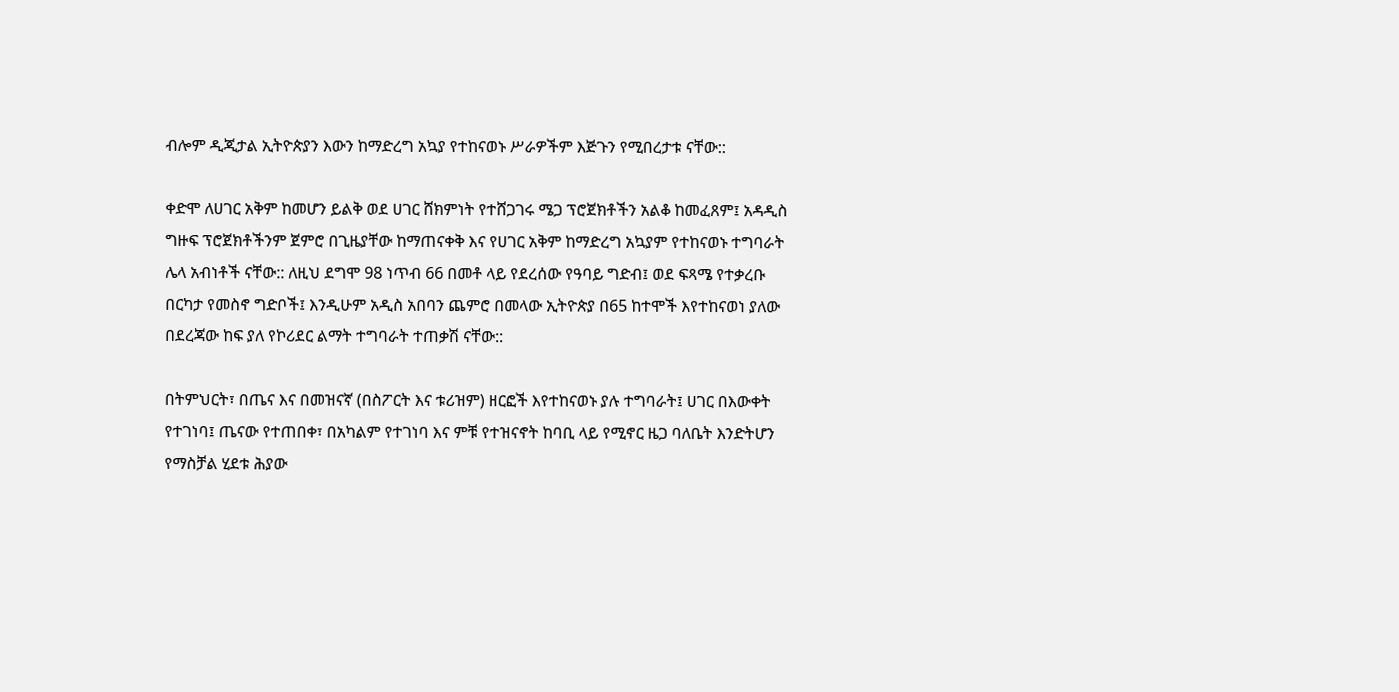ብሎም ዲጂታል ኢትዮጵያን እውን ከማድረግ አኳያ የተከናወኑ ሥራዎችም እጅጉን የሚበረታቱ ናቸው::

ቀድሞ ለሀገር አቅም ከመሆን ይልቅ ወደ ሀገር ሸክምነት የተሸጋገሩ ሜጋ ፕሮጀክቶችን አልቆ ከመፈጸም፤ አዳዲስ ግዙፍ ፕሮጀክቶችንም ጀምሮ በጊዜያቸው ከማጠናቀቅ እና የሀገር አቅም ከማድረግ አኳያም የተከናወኑ ተግባራት ሌላ አብነቶች ናቸው:: ለዚህ ደግሞ 98 ነጥብ 66 በመቶ ላይ የደረሰው የዓባይ ግድብ፤ ወደ ፍጻሜ የተቃረቡ በርካታ የመስኖ ግድቦች፤ እንዲሁም አዲስ አበባን ጨምሮ በመላው ኢትዮጵያ በ65 ከተሞች እየተከናወነ ያለው በደረጃው ከፍ ያለ የኮሪደር ልማት ተግባራት ተጠቃሽ ናቸው::

በትምህርት፣ በጤና እና በመዝናኛ (በስፖርት እና ቱሪዝም) ዘርፎች እየተከናወኑ ያሉ ተግባራት፤ ሀገር በእውቀት የተገነባ፤ ጤናው የተጠበቀ፣ በአካልም የተገነባ እና ምቹ የተዝናኖት ከባቢ ላይ የሚኖር ዜጋ ባለቤት እንድትሆን የማስቻል ሂደቱ ሕያው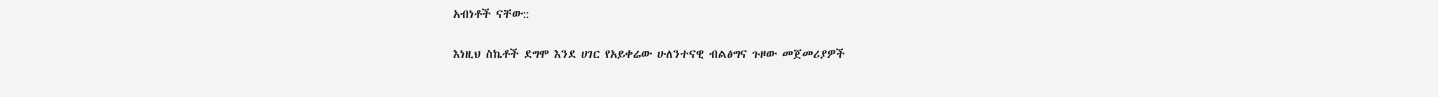አብነቶች ናቸው::

እነዚህ ስኬቶች ደግሞ እንደ ሀገር የአይቀሬው ሁለንተናዊ ብልፅግና ጉዞው መጀመሪያዎች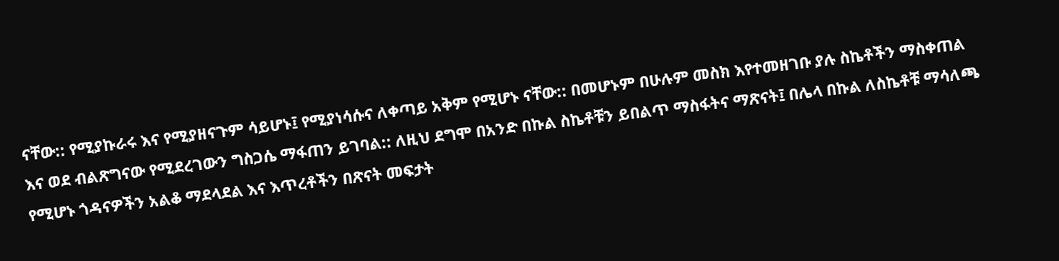ናቸው:: የሚያኩራሩ እና የሚያዘናጉም ሳይሆኑ፤ የሚያነሳሱና ለቀጣይ አቅም የሚሆኑ ናቸው:: በመሆኑም በሁሉም መስክ እየተመዘገቡ ያሉ ስኬቶችን ማስቀጠል እና ወደ ብልጽግናው የሚደረገውን ግስጋሴ ማፋጠን ይገባል:: ለዚህ ደግሞ በአንድ በኩል ስኬቶቹን ይበልጥ ማስፋትና ማጽናት፤ በሌላ በኩል ለስኬቶቹ ማሳለጫ የሚሆኑ ጎዳናዎችን አልቆ ማደላደል እና እጥረቶችን በጽናት መፍታት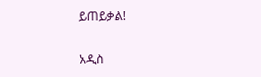ይጠይቃል!

አዲስ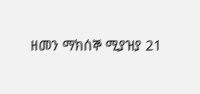ዘመን ማክሰኞ ሚያዝያ 21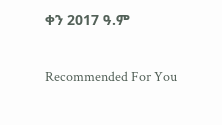ቀን 2017 ዓ.ም

Recommended For You